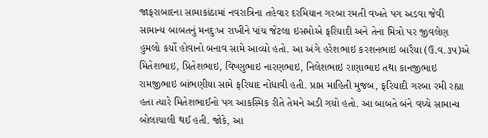જાફરાબાદના સામાકાંઠામાં નવરાત્રિના તહેવાર દરમિયાન ગરબા રમતી વખતે પગ અડવા જેવી સામાન્ય બાબતનું મનદુઃખ રાખીને પાંચ જેટલા ઇસમોએ ફરિયાદી અને તેના મિત્રો પર જીવલેણ હુમલો કર્યો હોવાનો બનાવ સામે આવ્યો હતો. આ અંગે હરેશભાઇ કરશનભાઇ બારૈયા (ઉ.વ.૩૫)એ મિતેશભાઇ, પ્રિતેશભાઇ, વિષ્ણુભાઇ નારણભાઇ, નિલેશભાઇ રાણાભાઇ તથા કાનજીભાઇ રામજીભાઇ બાંભણીયા સામે ફરિયાદ નોંધાવી હતી. પ્રાપ્ત માહિતી મુજબ, ફરિયાદી ગરબા રમી રહ્યા હતા ત્યારે મિતેશભાઈનો પગ આકસ્મિક રીતે તેમને અડી ગયો હતો. આ બાબતે બંને વચ્ચે સામાન્ય બોલાચાલી થઈ હતી. જોકે, આ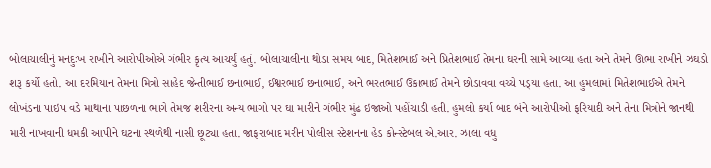બોલાચાલીનું મનદુઃખ રાખીને આરોપીઓએ ગંભીર કૃત્ય આચર્યું હતું. બોલાચાલીના થોડા સમય બાદ, મિતેશભાઈ અને પ્રિતેશભાઈ તેમના ઘરની સામે આવ્યા હતા અને તેમને ઊભા રાખીને ઝઘડો શરૂ કર્યો હતો. આ દરમિયાન તેમના મિત્રો સાહેદ જેન્તીભાઈ છનાભાઈ, ઈશ્વરભાઈ છનાભાઈ, અને ભરતભાઈ ઉકાભાઈ તેમને છોડાવવા વચ્ચે પડ્‌યા હતા. આ હુમલામાં મિતેશભાઈએ તેમને લોખંડના પાઇપ વડે માથાના પાછળના ભાગે તેમજ શરીરના અન્ય ભાગો પર ઘા મારીને ગંભીર મુંઢ ઇજાઓ પહોંચાડી હતી. હુમલો કર્યા બાદ બંને આરોપીઓ ફરિયાદી અને તેના મિત્રોને જાનથી મારી નાખવાની ધમકી આપીને ઘટના સ્થળેથી નાસી છૂટ્યા હતા. જાફરાબાદ મરીન પોલીસ સ્ટેશનના હેડ કોન્સ્ટેબલ એ.આર. ઝાલા વધુ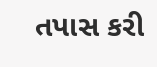તપાસ કરી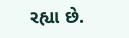રહ્યા છે.